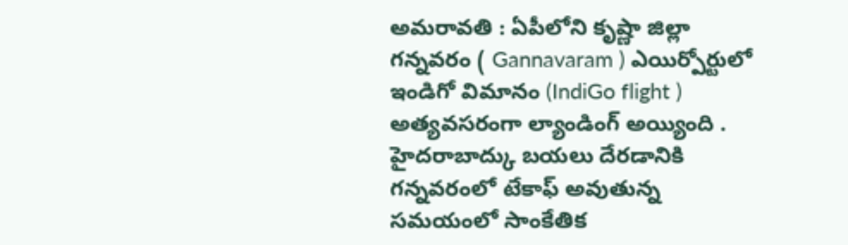అమరావతి : ఏపీలోని కృష్ణా జిల్లా గన్నవరం ( Gannavaram ) ఎయిర్పోర్టులో ఇండిగో విమానం (IndiGo flight ) అత్యవసరంగా ల్యాండింగ్ అయ్యింది . హైదరాబాద్కు బయలు దేరడానికి గన్నవరంలో టేకాఫ్ అవుతున్న సమయంలో సాంకేతిక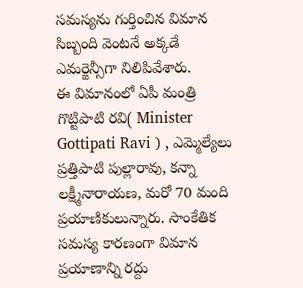సమస్యను గుర్తించిన విమాన సిబ్బంది వెంటనే అక్కడే ఎమర్జెన్సీగా నిలిపివేశారు.
ఈ విమానంలో ఏపీ మంత్రి గొట్టిపాటి రవి( Minister Gottipati Ravi ) , ఎమ్మెల్యేలు ప్రత్తిపాటి పుల్లారావు, కన్నా లక్ష్మీనారాయణ, మరో 70 మంది ప్రయాణికులున్నారు. సాంకేతిక సమస్య కారణంగా విమాన ప్రయాణాన్ని రద్దు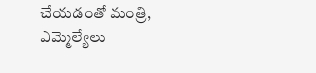చేయడంతో మంత్రి, ఎమ్మెల్యేలు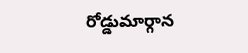రోడ్డుమార్గాన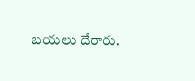బయలు దేరారు.